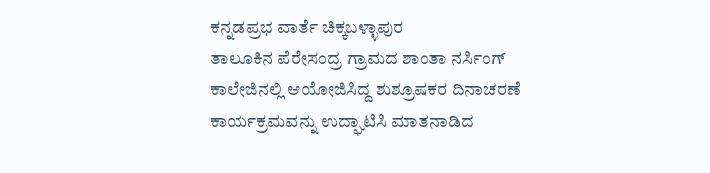ಕನ್ನಡಪ್ರಭ ವಾರ್ತೆ ಚಿಕ್ಕಬಳ್ಳಾಪುರ
ತಾಲೂಕಿನ ಪೆರೇಸಂದ್ರ ಗ್ರಾಮದ ಶಾಂತಾ ನರ್ಸಿಂಗ್ ಕಾಲೇಜಿನಲ್ಲಿ ಆಯೋಜಿಸಿದ್ದ ಶುಶ್ರೂಷಕರ ದಿನಾಚರಣೆ ಕಾರ್ಯಕ್ರಮವನ್ನು ಉದ್ಘಾಟಿಸಿ ಮಾತನಾಡಿದ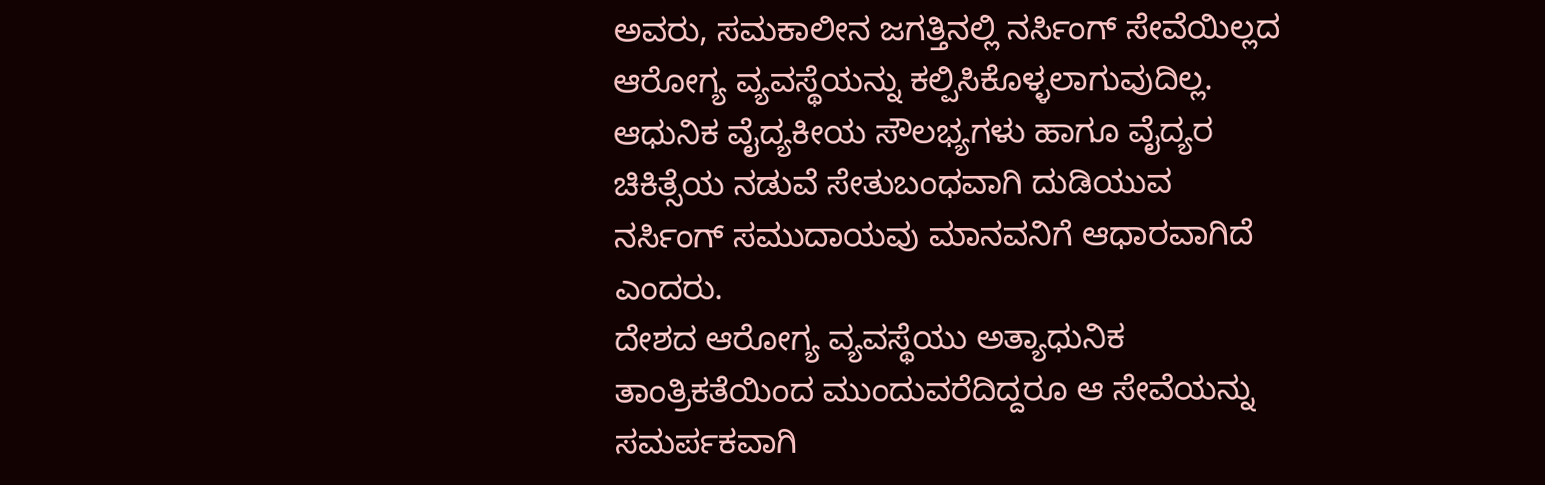ಅವರು, ಸಮಕಾಲೀನ ಜಗತ್ತಿನಲ್ಲಿ ನರ್ಸಿಂಗ್ ಸೇವೆಯಿಲ್ಲದ ಆರೋಗ್ಯ ವ್ಯವಸ್ಥೆಯನ್ನು ಕಲ್ಪಿಸಿಕೊಳ್ಳಲಾಗುವುದಿಲ್ಲ. ಆಧುನಿಕ ವೈದ್ಯಕೀಯ ಸೌಲಭ್ಯಗಳು ಹಾಗೂ ವೈದ್ಯರ ಚಿಕಿತ್ಸೆಯ ನಡುವೆ ಸೇತುಬಂಧವಾಗಿ ದುಡಿಯುವ ನರ್ಸಿಂಗ್ ಸಮುದಾಯವು ಮಾನವನಿಗೆ ಆಧಾರವಾಗಿದೆ ಎಂದರು.
ದೇಶದ ಆರೋಗ್ಯ ವ್ಯವಸ್ಥೆಯು ಅತ್ಯಾಧುನಿಕ ತಾಂತ್ರಿಕತೆಯಿಂದ ಮುಂದುವರೆದಿದ್ದರೂ ಆ ಸೇವೆಯನ್ನು ಸಮರ್ಪಕವಾಗಿ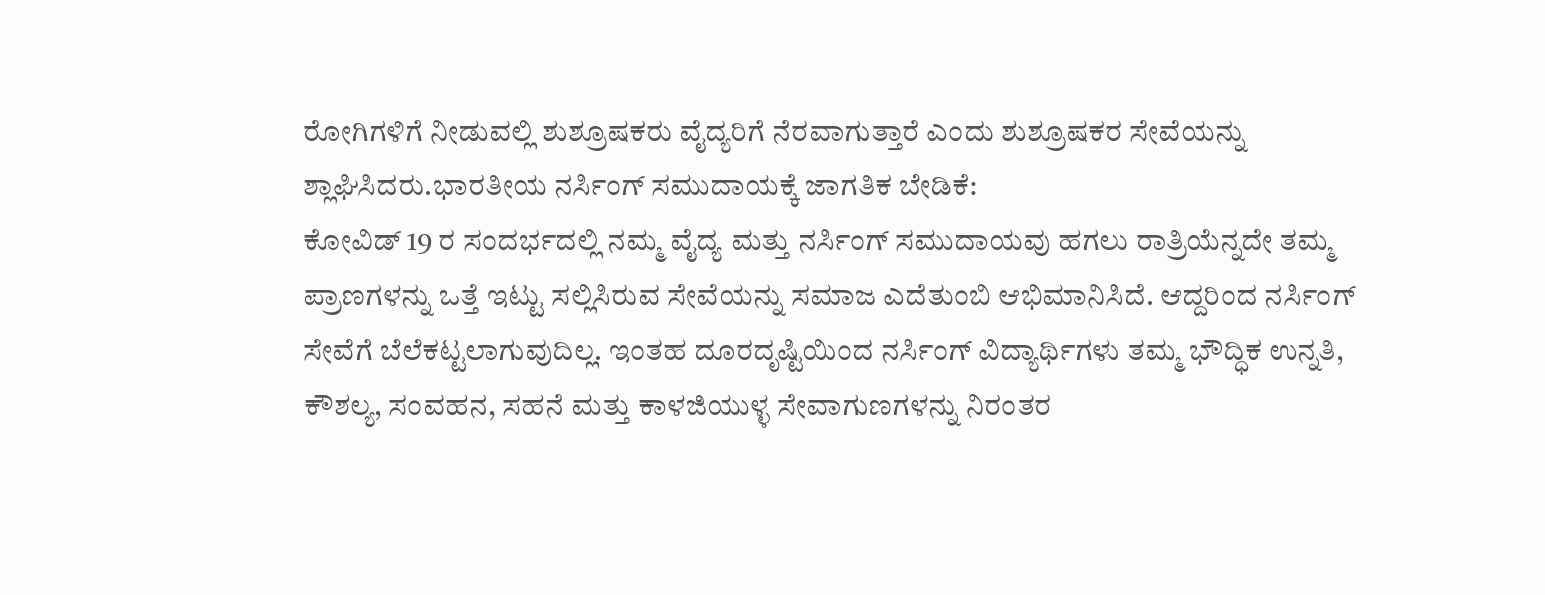ರೋಗಿಗಳಿಗೆ ನೀಡುವಲ್ಲಿ ಶುಶ್ರೂಷಕರು ವೈದ್ಯರಿಗೆ ನೆರವಾಗುತ್ತಾರೆ ಎಂದು ಶುಶ್ರೂಷಕರ ಸೇವೆಯನ್ನು ಶ್ಲಾಘಿಸಿದರು.ಭಾರತೀಯ ನರ್ಸಿಂಗ್ ಸಮುದಾಯಕ್ಕೆ ಜಾಗತಿಕ ಬೇಡಿಕೆ:
ಕೋವಿಡ್ 19 ರ ಸಂದರ್ಭದಲ್ಲಿ ನಮ್ಮ ವೈದ್ಯ ಮತ್ತು ನರ್ಸಿಂಗ್ ಸಮುದಾಯವು ಹಗಲು ರಾತ್ರಿಯೆನ್ನದೇ ತಮ್ಮ ಪ್ರಾಣಗಳನ್ನು ಒತ್ತೆ ಇಟ್ಟು ಸಲ್ಲಿಸಿರುವ ಸೇವೆಯನ್ನು ಸಮಾಜ ಎದೆತುಂಬಿ ಆಭಿಮಾನಿಸಿದೆ. ಆದ್ದರಿಂದ ನರ್ಸಿಂಗ್ ಸೇವೆಗೆ ಬೆಲೆಕಟ್ಟಲಾಗುವುದಿಲ್ಲ. ಇಂತಹ ದೂರದೃಷ್ಟಿಯಿಂದ ನರ್ಸಿಂಗ್ ವಿದ್ಯಾರ್ಥಿಗಳು ತಮ್ಮ ಭೌದ್ಧಿಕ ಉನ್ನತಿ, ಕೌಶಲ್ಯ, ಸಂವಹನ, ಸಹನೆ ಮತ್ತು ಕಾಳಜಿಯುಳ್ಳ ಸೇವಾಗುಣಗಳನ್ನು ನಿರಂತರ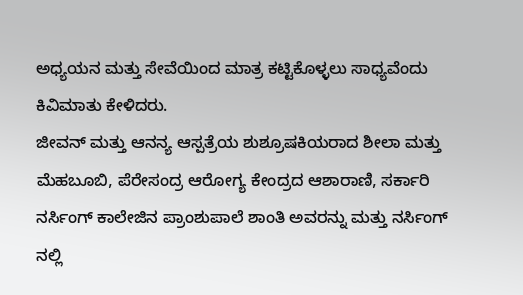ಅಧ್ಯಯನ ಮತ್ತು ಸೇವೆಯಿಂದ ಮಾತ್ರ ಕಟ್ಟಿಕೊಳ್ಳಲು ಸಾಧ್ಯವೆಂದು ಕಿವಿಮಾತು ಕೇಳಿದರು.
ಜೀವನ್ ಮತ್ತು ಆನನ್ಯ ಆಸ್ಪತ್ರೆಯ ಶುಶ್ರೂಷಕಿಯರಾದ ಶೀಲಾ ಮತ್ತು ಮೆಹಬೂಬಿ, ಪೆರೇಸಂದ್ರ ಆರೋಗ್ಯ ಕೇಂದ್ರದ ಆಶಾರಾಣಿ, ಸರ್ಕಾರಿ ನರ್ಸಿಂಗ್ ಕಾಲೇಜಿನ ಪ್ರಾಂಶುಪಾಲೆ ಶಾಂತಿ ಅವರನ್ನು ಮತ್ತು ನರ್ಸಿಂಗ್ ನಲ್ಲಿ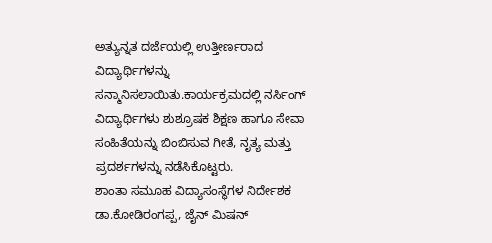ಅತ್ಯುನ್ನತ ದರ್ಜೆಯಲ್ಲಿ ಉತ್ತೀರ್ಣರಾದ ವಿದ್ಯಾರ್ಥಿಗಳನ್ನು ಸನ್ಮಾನಿಸಲಾಯಿತು.ಕಾರ್ಯಕ್ರಮದಲ್ಲಿ ನರ್ಸಿಂಗ್ ವಿದ್ಯಾರ್ಥಿಗಳು ಶುಶ್ರೂಷಕ ಶಿಕ್ಷಣ ಹಾಗೂ ಸೇವಾ ಸಂಹಿತೆಯನ್ನು ಬಿಂಬಿಸುವ ಗೀತೆ, ನೃತ್ಯ ಮತ್ತು ಪ್ರದರ್ಶಗಳನ್ನು ನಡೆಸಿಕೊಟ್ಟರು.
ಶಾಂತಾ ಸಮೂಹ ವಿದ್ಯಾಸಂಸ್ಥೆಗಳ ನಿರ್ದೇಶಕ ಡಾ.ಕೋಡಿರಂಗಪ್ಪ, ಜೈನ್ ಮಿಷನ್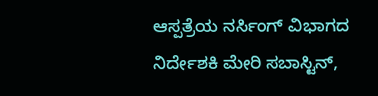ಆಸ್ಪತ್ರೆಯ ನರ್ಸಿಂಗ್ ವಿಭಾಗದ ನಿರ್ದೇಶಕಿ ಮೇರಿ ಸಬಾಸ್ಟಿನ್,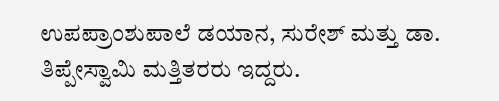ಉಪಪ್ರಾಂಶುಪಾಲೆ ಡಯಾನ, ಸುರೇಶ್ ಮತ್ತು ಡಾ. ತಿಪ್ಪೇಸ್ವಾಮಿ ಮತ್ತಿತರರು ಇದ್ದರು.